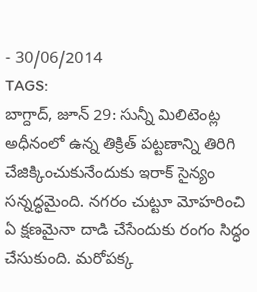- 30/06/2014
TAGS:
బాగ్దాద్, జూన్ 29: సున్నీ మిలిటెంట్ల అధీనంలో ఉన్న తిక్రిత్ పట్టణాన్ని తిరిగి చేజిక్కించుకునేందుకు ఇరాక్ సైన్యం సన్నద్ధమైంది. నగరం చుట్టూ మోహరించి ఏ క్షణమైనా దాడి చేసేందుకు రంగం సిద్ధం చేసుకుంది. మరోపక్క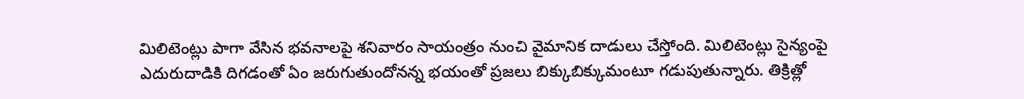మిలిటెంట్లు పాగా వేసిన భవనాలపై శనివారం సాయంత్రం నుంచి వైమానిక దాడులు చేస్తోంది. మిలిటెంట్లు సైన్యంపై ఎదురుదాడికి దిగడంతో ఏం జరుగుతుందోనన్న భయంతో ప్రజలు బిక్కుబిక్కుమంటూ గడుపుతున్నారు. తిక్రిత్లో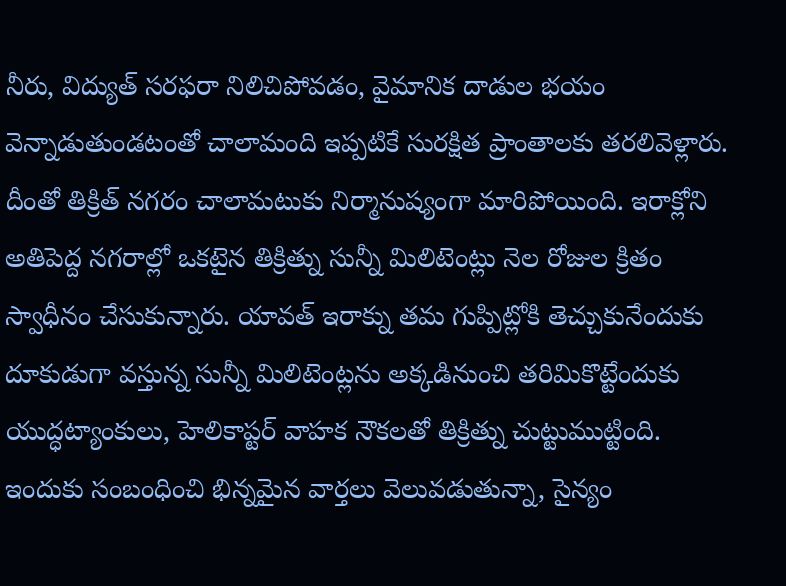నీరు, విద్యుత్ సరఫరా నిలిచిపోవడం, వైమానిక దాడుల భయం వెన్నాడుతుండటంతో చాలామంది ఇప్పటికే సురక్షిత ప్రాంతాలకు తరలివెళ్లారు. దీంతో తిక్రిత్ నగరం చాలామటుకు నిర్మానుష్యంగా మారిపోయింది. ఇరాక్లోని అతిపెద్ద నగరాల్లో ఒకటైన తిక్రిత్ను సున్నీ మిలిటెంట్లు నెల రోజుల క్రితం స్వాధీనం చేసుకున్నారు. యావత్ ఇరాక్ను తమ గుప్పిట్లోకి తెచ్చుకునేందుకు దూకుడుగా వస్తున్న సున్నీ మిలిటెంట్లను అక్కడినుంచి తరిమికొట్టేందుకు యుద్ధట్యాంకులు, హెలికాప్టర్ వాహక నౌకలతో తిక్రిత్ను చుట్టుముట్టింది. ఇందుకు సంబంధించి భిన్నమైన వార్తలు వెలువడుతున్నా, సైన్యం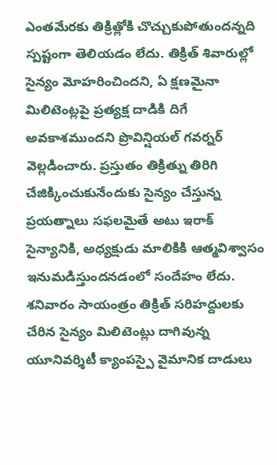ఎంతమేరకు తిక్రిత్లోకి చొచ్చుకుపోతుందన్నది స్పష్టంగా తెలియడం లేదు. తిక్రిత్ శివారుల్లో సైన్యం మోహరించిందని, ఏ క్షణమైనా మిలిటెంట్లపై ప్రత్యక్ష దాడికి దిగే అవకాశముందని ప్రొవిన్షియల్ గవర్నర్ వెల్లడించారు. ప్రస్తుతం తిక్రిత్ను తిరిగి చేజిక్కించుకునేందుకు సైన్యం చేస్తున్న ప్రయత్నాలు సఫలమైతే అటు ఇరాక్ సైన్యానికి, అధ్యక్షుడు మాలికికి ఆత్మవిశ్వాసం ఇనుమడిస్తుందనడంలో సందేహం లేదు. శనివారం సాయంత్రం తిక్రిత్ సరిహద్దులకు చేరిన సైన్యం మిలిటెంట్లు దాగివున్న యూనివర్శిటీ క్యాంపస్పై వైమానిక దాడులు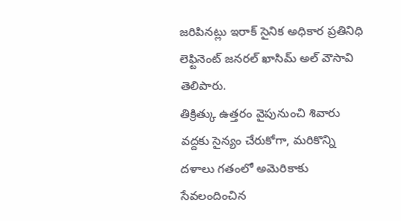జరిపినట్లు ఇరాక్ సైనిక అధికార ప్రతినిధి లెఫ్టినెంట్ జనరల్ ఖాసిమ్ అల్ వౌసావి తెలిపారు.
తిక్రిత్కు ఉత్తరం వైపునుంచి శివారు వద్దకు సైన్యం చేరుకోగా, మరికొన్ని దళాలు గతంలో అమెరికాకు సేవలందించిన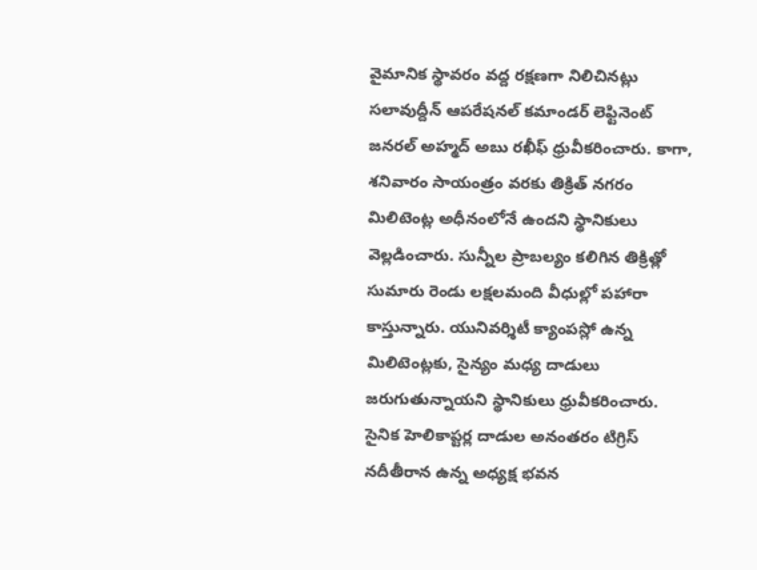వైమానిక స్థావరం వద్ద రక్షణగా నిలిచినట్లు సలావుద్దీన్ ఆపరేషనల్ కమాండర్ లెఫ్టినెంట్ జనరల్ అహ్మద్ అబు రఖీఫ్ ధ్రువీకరించారు. కాగా, శనివారం సాయంత్రం వరకు తిక్రిత్ నగరం మిలిటెంట్ల అధీనంలోనే ఉందని స్థానికులు వెల్లడించారు. సున్నీల ప్రాబల్యం కలిగిన తిక్రిత్లో సుమారు రెండు లక్షలమంది వీధుల్లో పహారా కాస్తున్నారు. యునివర్శిటీ క్యాంపస్లో ఉన్న మిలిటెంట్లకు, సైన్యం మధ్య దాడులు జరుగుతున్నాయని స్థానికులు ధ్రువీకరించారు. సైనిక హెలికాప్టర్ల దాడుల అనంతరం టిగ్రిస్ నదీతీరాన ఉన్న అధ్యక్ష భవన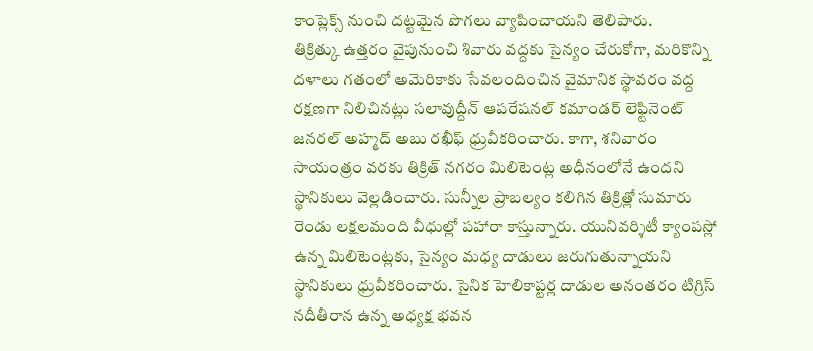కాంప్లెక్స్ నుంచి దట్టమైన పొగలు వ్యాపించాయని తెలిపారు.
తిక్రిత్కు ఉత్తరం వైపునుంచి శివారు వద్దకు సైన్యం చేరుకోగా, మరికొన్ని దళాలు గతంలో అమెరికాకు సేవలందించిన వైమానిక స్థావరం వద్ద రక్షణగా నిలిచినట్లు సలావుద్దీన్ ఆపరేషనల్ కమాండర్ లెఫ్టినెంట్ జనరల్ అహ్మద్ అబు రఖీఫ్ ధ్రువీకరించారు. కాగా, శనివారం సాయంత్రం వరకు తిక్రిత్ నగరం మిలిటెంట్ల అధీనంలోనే ఉందని స్థానికులు వెల్లడించారు. సున్నీల ప్రాబల్యం కలిగిన తిక్రిత్లో సుమారు రెండు లక్షలమంది వీధుల్లో పహారా కాస్తున్నారు. యునివర్శిటీ క్యాంపస్లో ఉన్న మిలిటెంట్లకు, సైన్యం మధ్య దాడులు జరుగుతున్నాయని స్థానికులు ధ్రువీకరించారు. సైనిక హెలికాప్టర్ల దాడుల అనంతరం టిగ్రిస్ నదీతీరాన ఉన్న అధ్యక్ష భవన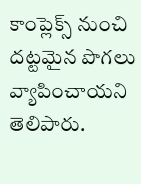కాంప్లెక్స్ నుంచి దట్టమైన పొగలు వ్యాపించాయని తెలిపారు.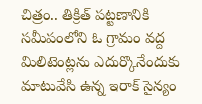చిత్రం.. తిక్రిత్ పట్టణానికి సమీపంలోని ఓ గ్రామం వద్ద మిలిటెంట్లను ఎదుర్కొనేందుకు మాటువేసి ఉన్న ఇరాక్ సైన్యం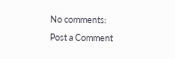No comments:
Post a Comment